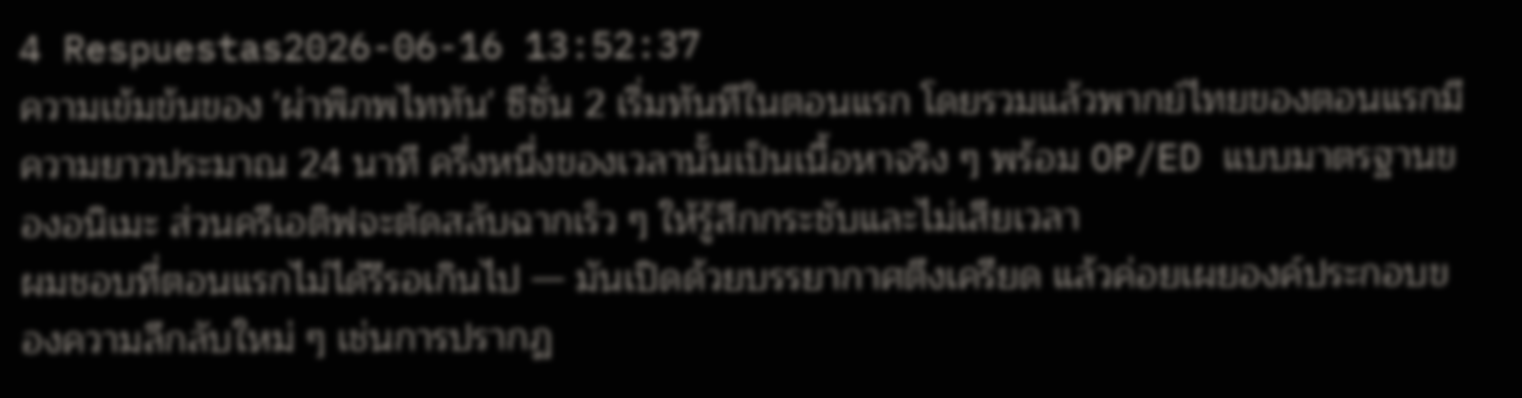4 Respuestas2026-06-16 13:52:37
ความเข้มข้นของ 'ผ่าพิภพไททัน' ซีซั่น 2 เริ่มทันทีในตอนแรก โดยรวมแล้วพากย์ไทยของตอนแรกมีความยาวประมาณ 24 นาที ครึ่งหนึ่งของเวลานั้นเป็นเนื้อหาจริง ๆ พร้อม OP/ED แบบมาตรฐานของอนิเมะ ส่วนครีเอติฟจะตัดสลับฉากเร็ว ๆ ให้รู้สึกกระชับและไม่เสียเวลา
ผมชอบที่ตอนแรกไม่ได้รีรอเกินไป — มันเปิดด้วยบรรยากาศตึงเครียด แล้วค่อยเผยองค์ประกอบของความลึกลับใหม่ ๆ เช่นการปรากฏ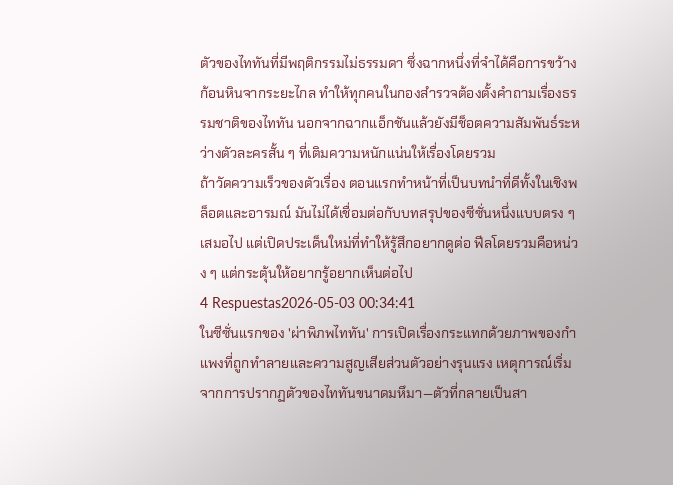ตัวของไททันที่มีพฤติกรรมไม่ธรรมดา ซึ่งฉากหนึ่งที่จำได้คือการขว้างก้อนหินจากระยะไกล ทำให้ทุกคนในกองสำรวจต้องตั้งคำถามเรื่องธรรมชาติของไททัน นอกจากฉากแอ็กชันแล้วยังมีช็อตความสัมพันธ์ระหว่างตัวละครสั้น ๆ ที่เติมความหนักแน่นให้เรื่องโดยรวม
ถ้าวัดความเร็วของตัวเรื่อง ตอนแรกทำหน้าที่เป็นบทนำที่ดีทั้งในเชิงพล็อตและอารมณ์ มันไม่ได้เชื่อมต่อกับบทสรุปของซีซั่นหนึ่งแบบตรง ๆ เสมอไป แต่เปิดประเด็นใหม่ที่ทำให้รู้สึกอยากดูต่อ ฟีลโดยรวมคือหน่วง ๆ แต่กระตุ้นให้อยากรู้อยากเห็นต่อไป
4 Respuestas2026-05-03 00:34:41
ในซีซั่นแรกของ 'ผ่าพิภพไททัน' การเปิดเรื่องกระแทกด้วยภาพของกำแพงที่ถูกทำลายและความสูญเสียส่วนตัวอย่างรุนแรง เหตุการณ์เริ่มจากการปรากฏตัวของไททันขนาดมหึมา—ตัวที่กลายเป็นสา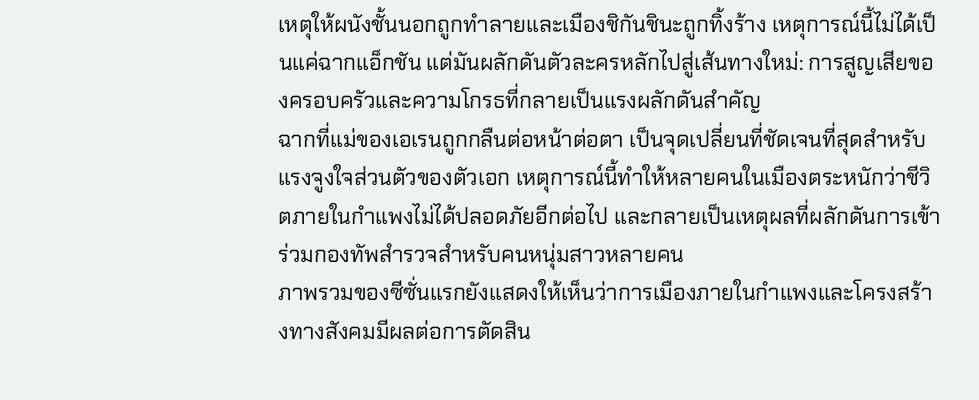เหตุให้ผนังชั้นนอกถูกทำลายและเมืองชิกันชินะถูกทิ้งร้าง เหตุการณ์นี้ไม่ได้เป็นแค่ฉากแอ็กชัน แต่มันผลักดันตัวละครหลักไปสู่เส้นทางใหม่: การสูญเสียของครอบครัวและความโกรธที่กลายเป็นแรงผลักดันสำคัญ
ฉากที่แม่ของเอเรนถูกกลืนต่อหน้าต่อตา เป็นจุดเปลี่ยนที่ชัดเจนที่สุดสำหรับแรงจูงใจส่วนตัวของตัวเอก เหตุการณ์นี้ทำให้หลายคนในเมืองตระหนักว่าชีวิตภายในกำแพงไม่ได้ปลอดภัยอีกต่อไป และกลายเป็นเหตุผลที่ผลักดันการเข้าร่วมกองทัพสำรวจสำหรับคนหนุ่มสาวหลายคน
ภาพรวมของซีซั่นแรกยังแสดงให้เห็นว่าการเมืองภายในกำแพงและโครงสร้างทางสังคมมีผลต่อการตัดสิน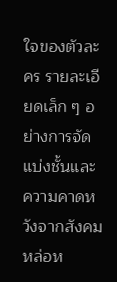ใจของตัวละคร รายละเอียดเล็ก ๆ อย่างการจัดแบ่งชั้นและความคาดหวังจากสังคมหล่อห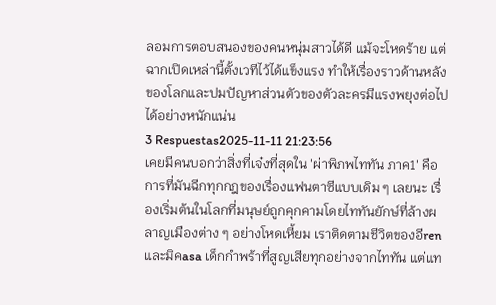ลอมการตอบสนองของคนหนุ่มสาวได้ดี แม้จะโหดร้าย แต่ฉากเปิดเหล่านี้ตั้งเวทีไว้ได้แข็งแรง ทำให้เรื่องราวด้านหลังของโลกและปมปัญหาส่วนตัวของตัวละครมีแรงพยุงต่อไปได้อย่างหนักแน่น
3 Respuestas2025-11-11 21:23:56
เคยมีคนบอกว่าสิ่งที่เจ๋งที่สุดใน 'ผ่าพิภพไททัน ภาค1' คือการที่มันฉีกทุกกฎของเรื่องแฟนตาซีแบบเดิม ๆ เลยนะ เรื่องเริ่มต้นในโลกที่มนุษย์ถูกคุกคามโดยไททันยักษ์ที่ล้างผลาญเมืองต่าง ๆ อย่างโหดเหี้ยม เราติดตามชีวิตของอีren และมิคasa เด็กกำพร้าที่สูญเสียทุกอย่างจากไททัน แต่แท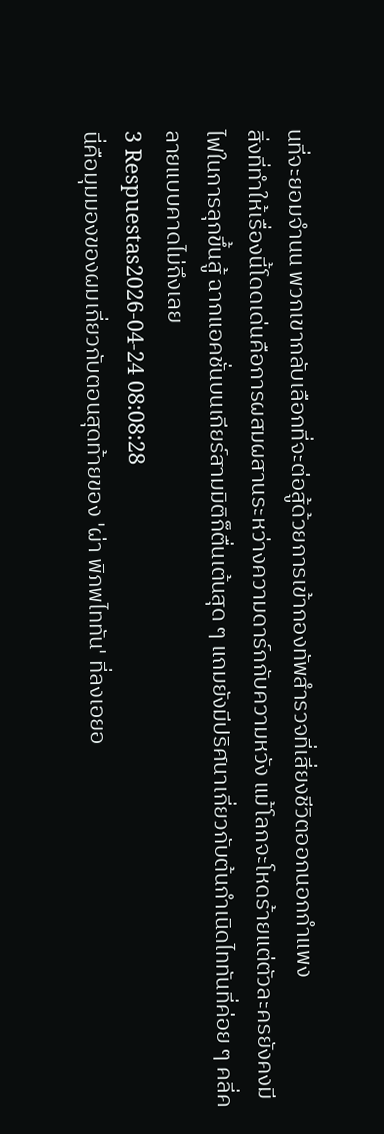นที่จะยอมจำนน พวกเขากลับเลือกที่จะต่อสู้ด้วยการเข้ากองทัพสำรวจที่เสี่ยงชีวิตออกนอกกำแพง
สิ่งที่ทำให้เรื่องนี้โดดเด่นคือการผสมผสานระหว่างความดาร์กกับความหวัง แม้โลกจะโหดร้ายแต่ตัวละครยังคงมีไฟในการลุกขึ้นสู้ ฉากแอคชั่นบนเกียร์สามมิติก็ตื่นเต้นสุด ๆ แถมยังมีปริศนาเกี่ยวกับต้นกำเนิดไททันที่ค่อย ๆ คลี่คลายแบบคาดไม่ถึงเลย
3 Respuestas2026-04-24 08:08:28
นี่คือมุมมองของผมเกี่ยวกับตอนสุดท้ายของ 'ผ่า พิภพไททัน' ที่ลงเอยอ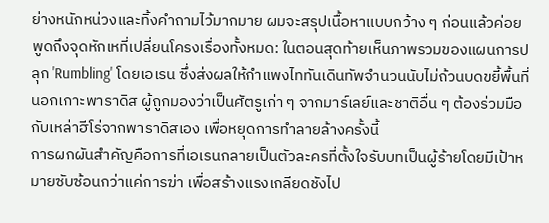ย่างหนักหน่วงและทิ้งคำถามไว้มากมาย ผมจะสรุปเนื้อหาแบบกว้าง ๆ ก่อนแล้วค่อยพูดถึงจุดหักเหที่เปลี่ยนโครงเรื่องทั้งหมด: ในตอนสุดท้ายเห็นภาพรวมของแผนการปลุก 'Rumbling' โดยเอเรน ซึ่งส่งผลให้กำแพงไททันเดินทัพจำนวนนับไม่ถ้วนบดขยี้พื้นที่นอกเกาะพาราดิส ผู้ถูกมองว่าเป็นศัตรูเก่า ๆ จากมาร์เลย์และชาติอื่น ๆ ต้องร่วมมือกับเหล่าฮีโร่จากพาราดิสเอง เพื่อหยุดการทำลายล้างครั้งนี้
การผกผันสำคัญคือการที่เอเรนกลายเป็นตัวละครที่ตั้งใจรับบทเป็นผู้ร้ายโดยมีเป้าหมายซับซ้อนกว่าแค่การฆ่า เพื่อสร้างแรงเกลียดชังไป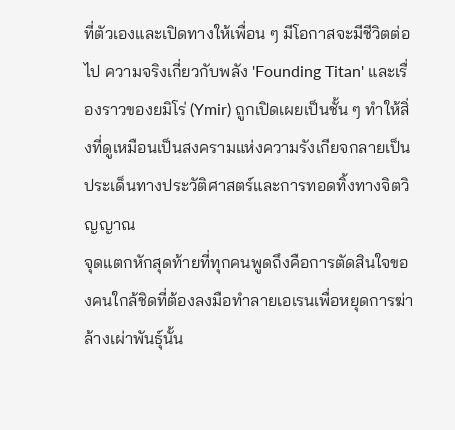ที่ตัวเองและเปิดทางให้เพื่อน ๆ มีโอกาสจะมีชีวิตต่อไป ความจริงเกี่ยวกับพลัง 'Founding Titan' และเรื่องราวของยมิโร่ (Ymir) ถูกเปิดเผยเป็นชั้น ๆ ทำให้สิ่งที่ดูเหมือนเป็นสงครามแห่งความรังเกียจกลายเป็นประเด็นทางประวัติศาสตร์และการทอดทิ้งทางจิตวิญญาณ
จุดแตกหักสุดท้ายที่ทุกคนพูดถึงคือการตัดสินใจของคนใกล้ชิดที่ต้องลงมือทำลายเอเรนเพื่อหยุดการฆ่าล้างเผ่าพันธุ์นั้น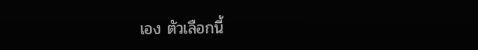เอง ตัวเลือกนี้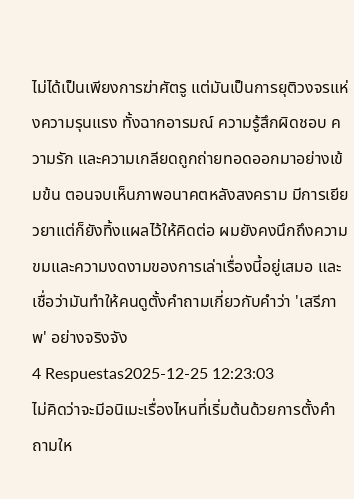ไม่ได้เป็นเพียงการฆ่าศัตรู แต่มันเป็นการยุติวงจรแห่งความรุนแรง ทั้งฉากอารมณ์ ความรู้สึกผิดชอบ ความรัก และความเกลียดถูกถ่ายทอดออกมาอย่างเข้มข้น ตอนจบเห็นภาพอนาคตหลังสงคราม มีการเยียวยาแต่ก็ยังทิ้งแผลไว้ให้คิดต่อ ผมยังคงนึกถึงความขมและความงดงามของการเล่าเรื่องนี้อยู่เสมอ และเชื่อว่ามันทำให้คนดูตั้งคำถามเกี่ยวกับคำว่า 'เสรีภาพ' อย่างจริงจัง
4 Respuestas2025-12-25 12:23:03
ไม่คิดว่าจะมีอนิเมะเรื่องไหนที่เริ่มต้นด้วยการตั้งคำถามให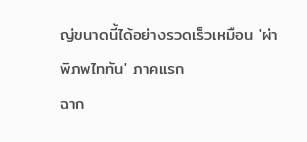ญ่ขนาดนี้ได้อย่างรวดเร็วเหมือน 'ผ่าพิภพไททัน' ภาคแรก
ฉาก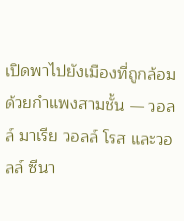เปิดพาไปยังเมืองที่ถูกล้อมด้วยกำแพงสามชั้น — วอลล์ มาเรีย วอลล์ โรส และวอลล์ ซีนา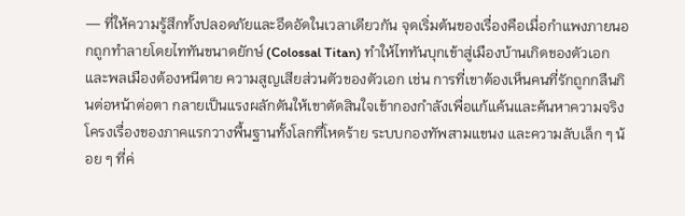— ที่ให้ความรู้สึกทั้งปลอดภัยและอึดอัดในเวลาเดียวกัน จุดเริ่มต้นของเรื่องคือเมื่อกำแพงภายนอกถูกทำลายโดยไททันขนาดยักษ์ (Colossal Titan) ทำให้ไททันบุกเข้าสู่เมืองบ้านเกิดของตัวเอกและพลเมืองต้องหนีตาย ความสูญเสียส่วนตัวของตัวเอก เช่น การที่เขาต้องเห็นคนที่รักถูกกลืนกินต่อหน้าต่อตา กลายเป็นแรงผลักดันให้เขาตัดสินใจเข้ากองกำลังเพื่อแก้แค้นและค้นหาความจริง
โครงเรื่องของภาคแรกวางพื้นฐานทั้งโลกที่โหดร้าย ระบบกองทัพสามแขนง และความลับเล็ก ๆ น้อย ๆ ที่ค่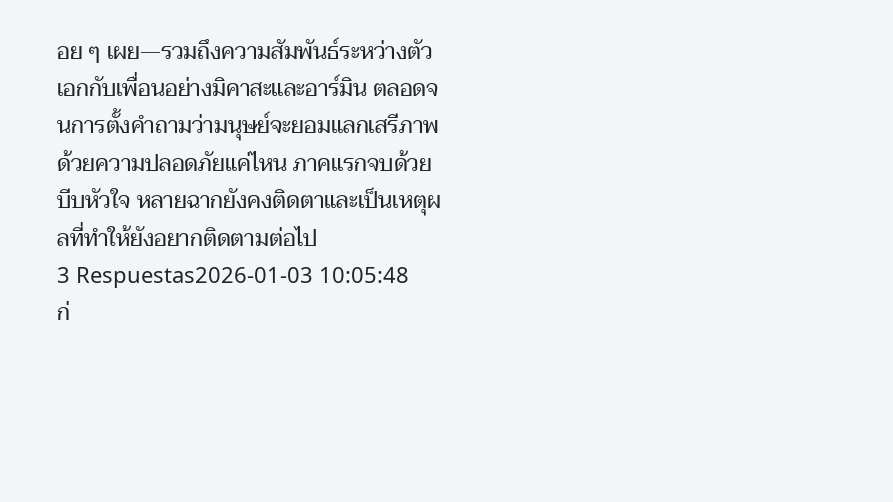อย ๆ เผย—รวมถึงความสัมพันธ์ระหว่างตัวเอกกับเพื่อนอย่างมิคาสะและอาร์มิน ตลอดจนการตั้งคำถามว่ามนุษย์จะยอมแลกเสรีภาพด้วยความปลอดภัยแค่ไหน ภาคแรกจบด้วยบีบหัวใจ หลายฉากยังคงติดตาและเป็นเหตุผลที่ทำให้ยังอยากติดตามต่อไป
3 Respuestas2026-01-03 10:05:48
ก่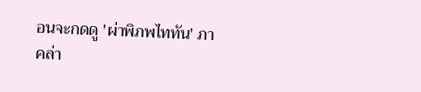อนจะกดดู 'ผ่าพิภพไททัน' ภาคล่า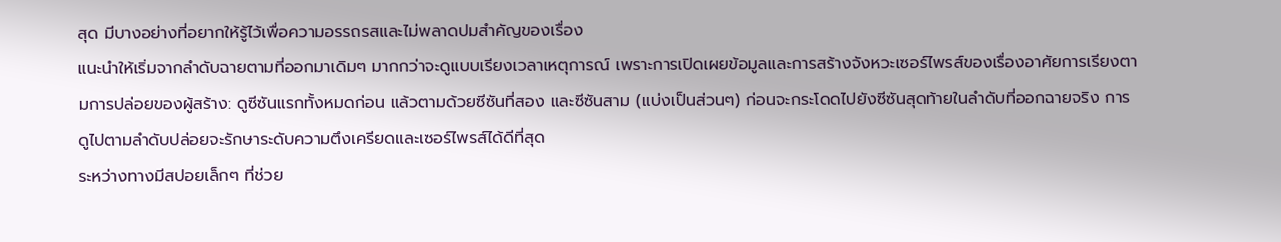สุด มีบางอย่างที่อยากให้รู้ไว้เพื่อความอรรถรสและไม่พลาดปมสำคัญของเรื่อง
แนะนำให้เริ่มจากลำดับฉายตามที่ออกมาเดิมๆ มากกว่าจะดูแบบเรียงเวลาเหตุการณ์ เพราะการเปิดเผยข้อมูลและการสร้างจังหวะเซอร์ไพรส์ของเรื่องอาศัยการเรียงตามการปล่อยของผู้สร้าง: ดูซีซันแรกทั้งหมดก่อน แล้วตามด้วยซีซันที่สอง และซีซันสาม (แบ่งเป็นส่วนๆ) ก่อนจะกระโดดไปยังซีซันสุดท้ายในลำดับที่ออกฉายจริง การดูไปตามลำดับปล่อยจะรักษาระดับความตึงเครียดและเซอร์ไพรส์ได้ดีที่สุด
ระหว่างทางมีสปอยเล็กๆ ที่ช่วย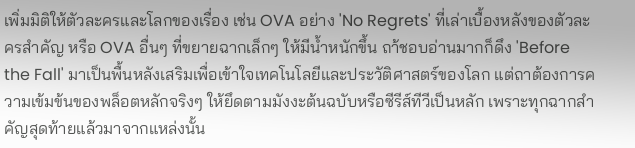เพิ่มมิติให้ตัวละครและโลกของเรื่อง เช่น OVA อย่าง 'No Regrets' ที่เล่าเบื้องหลังของตัวละครสำคัญ หรือ OVA อื่นๆ ที่ขยายฉากเล็กๆ ให้มีน้ำหนักขึ้น ถา้ชอบอ่านมากก็ดึง 'Before the Fall' มาเป็นพื้นหลังเสริมเพื่อเข้าใจเทคโนโลยีและประวัติศาสตร์ของโลก แต่ถาต้องการความเข้มข้นของพล็อตหลักจริงๆ ให้ยึดตามมังงะต้นฉบับหรือซีรีส์ทีวีเป็นหลัก เพราะทุกฉากสำคัญสุดท้ายแล้วมาจากแหล่งนั้น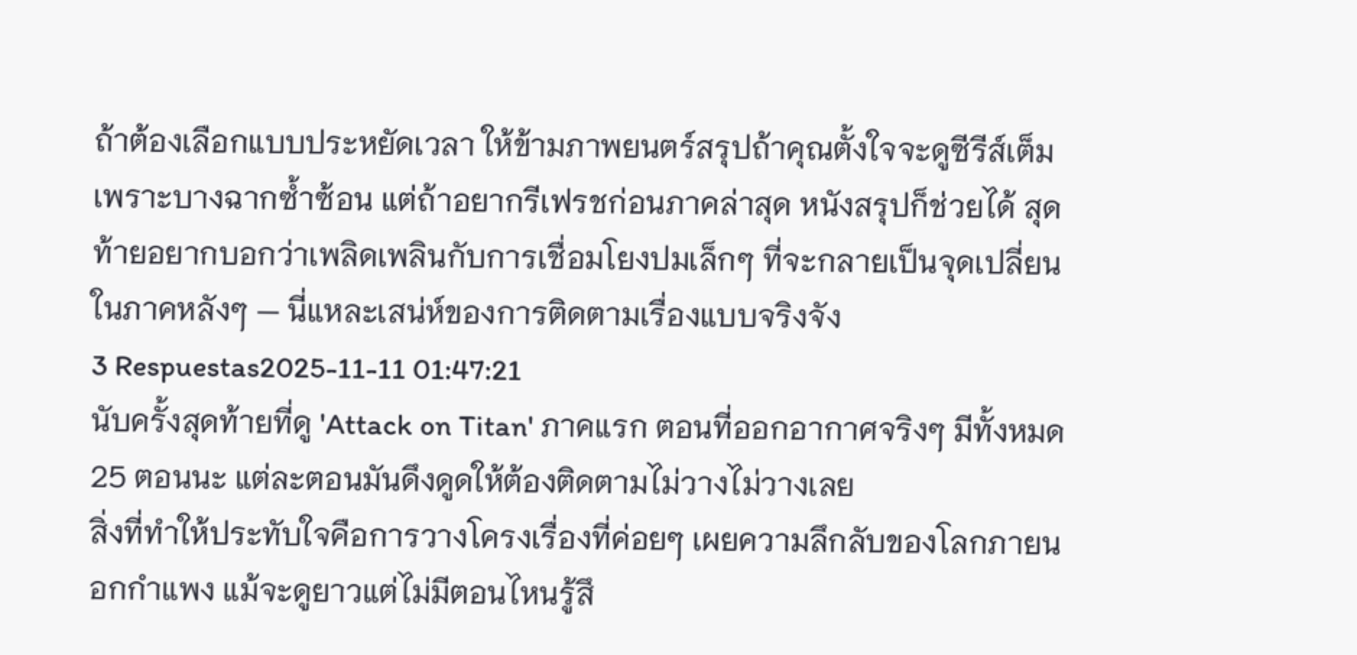ถ้าต้องเลือกแบบประหยัดเวลา ให้ข้ามภาพยนตร์สรุปถ้าคุณตั้งใจจะดูซีรีส์เต็ม เพราะบางฉากซ้ำซ้อน แต่ถ้าอยากรีเฟรชก่อนภาคล่าสุด หนังสรุปก็ช่วยได้ สุดท้ายอยากบอกว่าเพลิดเพลินกับการเชื่อมโยงปมเล็กๆ ที่จะกลายเป็นจุดเปลี่ยนในภาคหลังๆ — นี่แหละเสน่ห์ของการติดตามเรื่องแบบจริงจัง
3 Respuestas2025-11-11 01:47:21
นับครั้งสุดท้ายที่ดู 'Attack on Titan' ภาคแรก ตอนที่ออกอากาศจริงๆ มีทั้งหมด 25 ตอนนะ แต่ละตอนมันดึงดูดให้ต้องติดตามไม่วางไม่วางเลย
สิ่งที่ทำให้ประทับใจคือการวางโครงเรื่องที่ค่อยๆ เผยความลึกลับของโลกภายนอกกำแพง แม้จะดูยาวแต่ไม่มีตอนไหนรู้สึ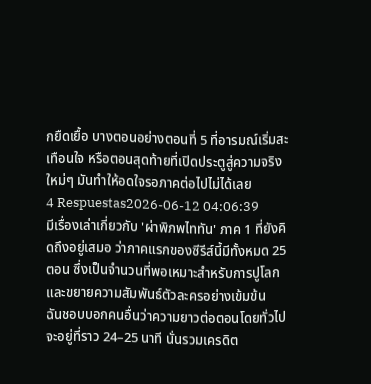กยืดเยื้อ บางตอนอย่างตอนที่ 5 ที่อารมณ์เริ่มสะเทือนใจ หรือตอนสุดท้ายที่เปิดประตูสู่ความจริงใหม่ๆ มันทำให้อดใจรอภาคต่อไปไม่ได้เลย
4 Respuestas2026-06-12 04:06:39
มีเรื่องเล่าเกี่ยวกับ 'ผ่าพิภพไททัน' ภาค 1 ที่ยังคิดถึงอยู่เสมอ ว่าภาคแรกของซีรีส์นี้มีทั้งหมด 25 ตอน ซึ่งเป็นจำนวนที่พอเหมาะสำหรับการปูโลกและขยายความสัมพันธ์ตัวละครอย่างเข้มข้น
ฉันชอบบอกคนอื่นว่าความยาวต่อตอนโดยทั่วไปจะอยู่ที่ราว 24–25 นาที นั่นรวมเครดิต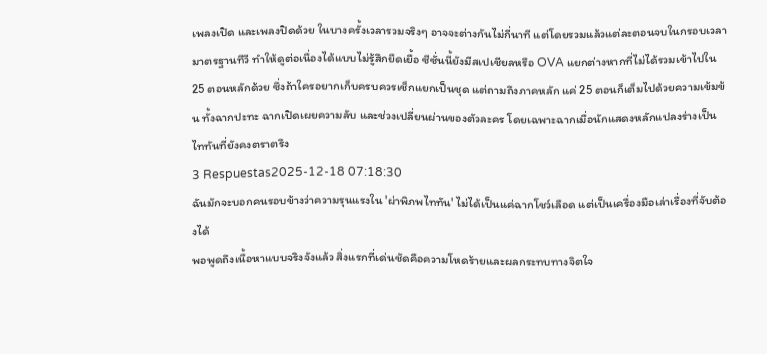เพลงเปิด และเพลงปิดด้วย ในบางครั้งเวลารวมจริงๆ อาจจะต่างกันไม่กี่นาที แต่โดยรวมแล้วแต่ละตอนจบในกรอบเวลามาตรฐานทีวี ทำให้ดูต่อเนื่องได้แบบไม่รู้สึกยืดเยื้อ ซีซั่นนี้ยังมีสเปเชียลหรือ OVA แยกต่างหากที่ไม่ได้รวมเข้าไปใน 25 ตอนหลักด้วย ซึ่งถ้าใครอยากเก็บครบควรเช็กแยกเป็นชุด แต่ถามถึงภาคหลัก แค่ 25 ตอนก็เต็มไปด้วยความเข้มข้น ทั้งฉากปะทะ ฉากเปิดเผยความลับ และช่วงเปลี่ยนผ่านของตัวละคร โดยเฉพาะฉากเมื่อนักแสดงหลักแปลงร่างเป็นไททันที่ยังคงตราตรึง
3 Respuestas2025-12-18 07:18:30
ฉันมักจะบอกคนรอบข้างว่าความรุนแรงใน 'ผ่าพิภพไททัน' ไม่ได้เป็นแค่ฉากโชว์เลือด แต่เป็นเครื่องมือเล่าเรื่องที่จับต้องได้
พอพูดถึงเนื้อหาแบบจริงจังแล้ว สิ่งแรกที่เด่นชัดคือความโหดร้ายและผลกระทบทางจิตใจ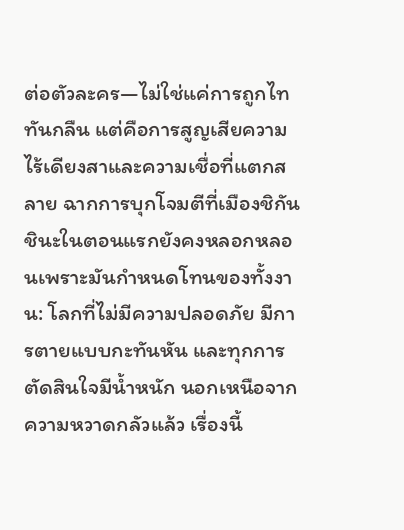ต่อตัวละคร—ไม่ใช่แค่การถูกไททันกลืน แต่คือการสูญเสียความไร้เดียงสาและความเชื่อที่แตกสลาย ฉากการบุกโจมตีที่เมืองชิกันชินะในตอนแรกยังคงหลอกหลอนเพราะมันกำหนดโทนของทั้งงาน: โลกที่ไม่มีความปลอดภัย มีการตายแบบกะทันหัน และทุกการตัดสินใจมีน้ำหนัก นอกเหนือจากความหวาดกลัวแล้ว เรื่องนี้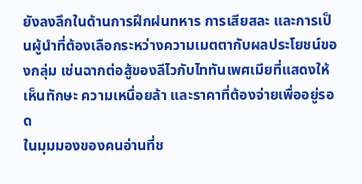ยังลงลึกในด้านการฝึกฝนทหาร การเสียสละ และการเป็นผู้นำที่ต้องเลือกระหว่างความเมตตากับผลประโยชน์ของกลุ่ม เช่นฉากต่อสู้ของลีไวกับไททันเพศเมียที่แสดงให้เห็นทักษะ ความเหนื่อยล้า และราคาที่ต้องจ่ายเพื่ออยู่รอด
ในมุมมองของคนอ่านที่ช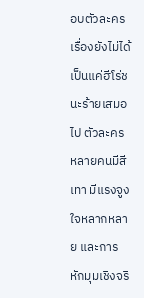อบตัวละคร เรื่องยังไม่ได้เป็นแค่ฮีโร่ชนะร้ายเสมอไป ตัวละครหลายคนมีสีเทา มีแรงจูงใจหลากหลาย และการหักมุมเชิงจริ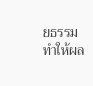ยธรรมทำให้ผล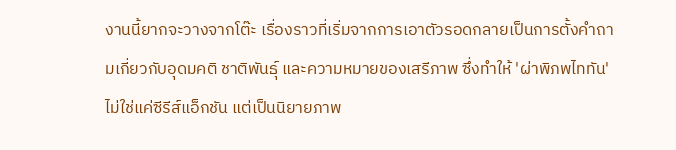งานนี้ยากจะวางจากโต๊ะ เรื่องราวที่เริ่มจากการเอาตัวรอดกลายเป็นการตั้งคำถามเกี่ยวกับอุดมคติ ชาติพันธุ์ และความหมายของเสรีภาพ ซึ่งทำให้ 'ผ่าพิภพไททัน' ไม่ใช่แค่ซีรีส์แอ็กชัน แต่เป็นนิยายภาพ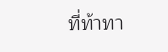ที่ท้าทา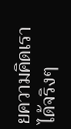ยความคิดเราได้จริงๆ